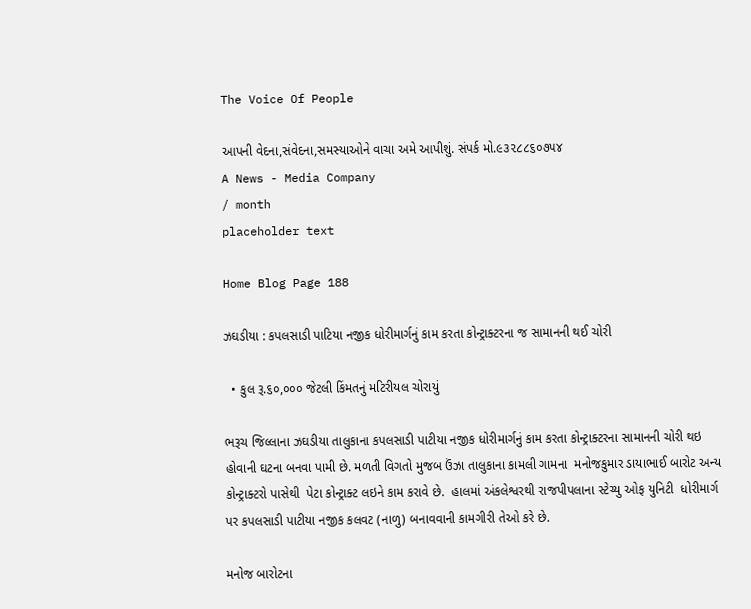The Voice Of People

આપની વેદના,સંવેદના,સમસ્યાઓને વાચા અમે આપીશું. સંપર્ક મો.૯૩૨૮૮૬૦૭૫૪
A News - Media Company
/ month
placeholder text

Home Blog Page 188

ઝઘડીયા : કપલસાડી પાટિયા નજીક ધોરીમાર્ગનું કામ કરતા કોન્ટ્રાક્ટરના જ સામાનની થઈ ચોરી

  • કુલ રૂ.૬૦,૦૦૦ જેટલી કિંમતનું મટિરીયલ ચોરાયું

ભરૂચ જિલ્લાના ઝઘડીયા તાલુકાના કપલસાડી પાટીયા નજીક ધોરીમાર્ગનું કામ કરતા કોન્ટ્રાક્ટરના સામાનની ચોરી થઇ હોવાની ઘટના બનવા પામી છે. મળતી વિગતો મુજબ ઉંઝા તાલુકાના કામલી ગામના  મનોજકુમાર ડાયાભાઈ બારોટ અન્ય કોન્ટ્રાક્ટરો પાસેથી  પેટા કોન્ટ્રાક્ટ લઇને કામ કરાવે છે.  હાલમાં અંકલેશ્વરથી રાજપીપલાના સ્ટેચ્યુ ઓફ યુનિટી  ધોરીમાર્ગ પર કપલસાડી પાટીયા નજીક કલવટ (નાળુ) બનાવવાની કામગીરી તેઓ કરે છે.

મનોજ બારોટના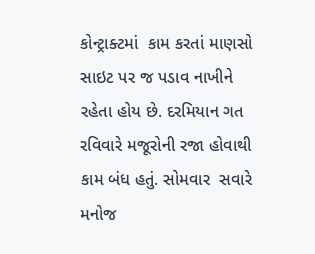કોન્ટ્રાક્ટમાં  કામ કરતાં માણસો સાઇટ પર જ પડાવ નાખીને  રહેતા હોય છે. દરમિયાન ગત રવિવારે મજૂરોની રજા હોવાથી કામ બંધ હતું. સોમવાર  સવારે મનોજ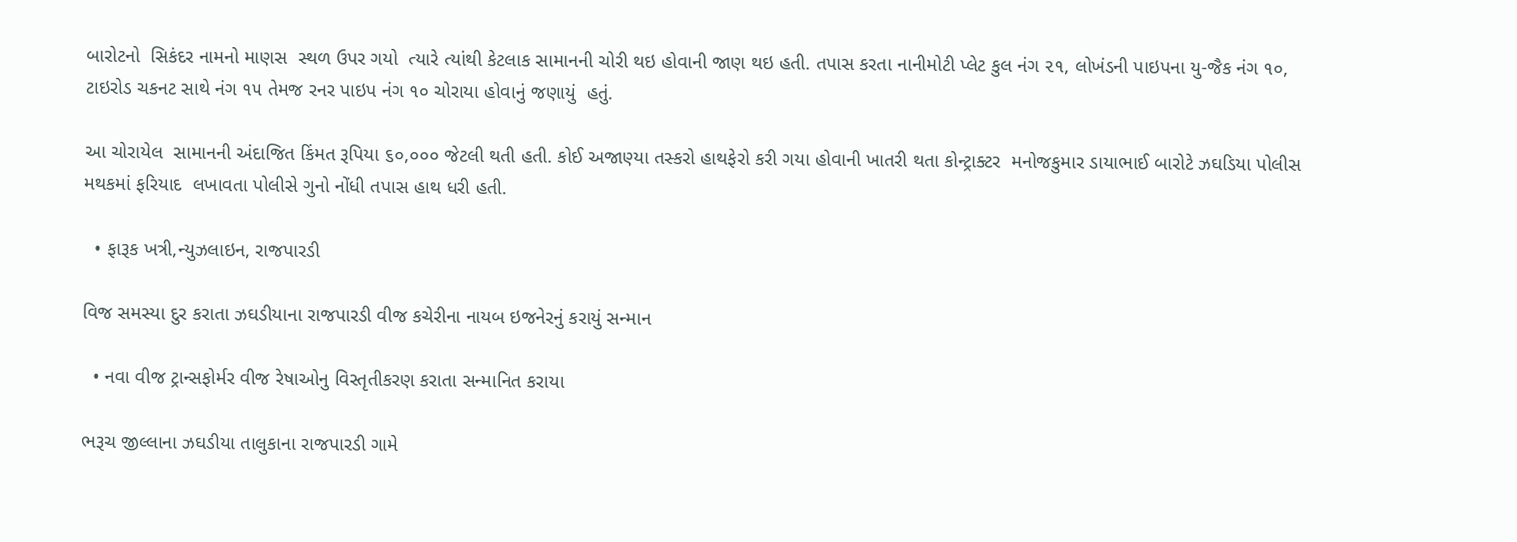બારોટનો  સિકંદર નામનો માણસ  સ્થળ ઉપર ગયો  ત્યારે ત્યાંથી કેટલાક સામાનની ચોરી થઇ હોવાની જાણ થઇ હતી. તપાસ કરતા નાનીમોટી પ્લેટ કુલ નંગ ૨૧, લોખંડની પાઇપના યુ-જૈક નંગ ૧૦, ટાઇરોડ ચકનટ સાથે નંગ ૧૫ તેમજ રનર પાઇપ નંગ ૧૦ ચોરાયા હોવાનું જણાયું  હતું.

આ ચોરાયેલ  સામાનની અંદાજિત કિંમત રૂપિયા ૬૦,૦૦૦ જેટલી થતી હતી. કોઈ અજાણ્યા તસ્કરો હાથફેરો કરી ગયા હોવાની ખાતરી થતા કોન્ટ્રાક્ટર  મનોજકુમાર ડાયાભાઈ બારોટે ઝઘડિયા પોલીસ મથકમાં ફરિયાદ  લખાવતા પોલીસે ગુનો નોંધી તપાસ હાથ ધરી હતી.

  • ફારૂક ખત્રી,ન્યુઝલાઇન, રાજપારડી

વિજ સમસ્યા દુર કરાતા ઝઘડીયાના રાજપારડી વીજ કચેરીના નાયબ ઇજનેરનું કરાયું સન્માન

  • નવા વીજ ટ્રાન્સફોર્મર વીજ રેષાઓનુ વિસ્તૃતીકરણ કરાતા સન્માનિત કરાયા

ભરૂચ જીલ્લાના ઝઘડીયા તાલુકાના રાજપારડી ગામે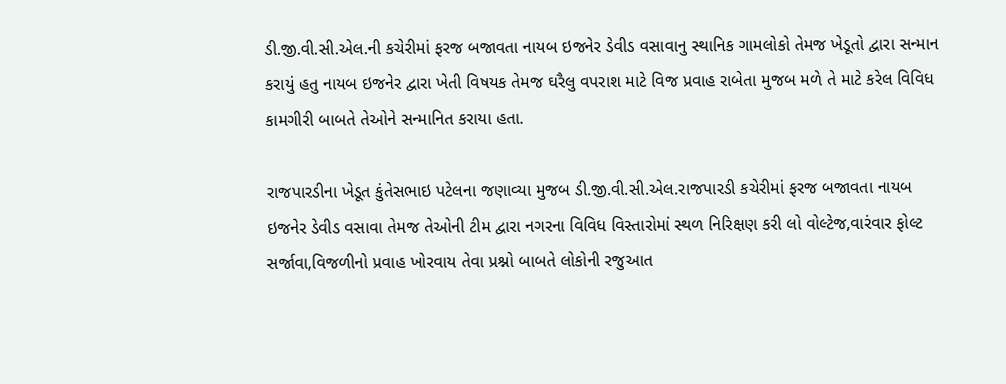ડી.જી.વી.સી.એલ.ની કચેરીમાં ફરજ બજાવતા નાયબ ઇજનેર ડેવીડ વસાવાનુ સ્થાનિક ગામલોકો તેમજ ખેડૂતો દ્વારા સન્માન કરાયું હતુ નાયબ ઇજનેર દ્વારા ખેતી વિષયક તેમજ ઘરૈલુ વપરાશ માટે વિજ પ્રવાહ રાબેતા મુજબ મળે તે માટે કરેલ વિવિધ કામગીરી બાબતે તેઓને સન્માનિત કરાયા હતા.

રાજપારડીના ખેડૂત કુંતેસભાઇ પટેલના જણાવ્યા મુજબ ડી.જી.વી.સી.એલ.રાજપારડી કચેરીમાં ફરજ બજાવતા નાયબ ઇજનેર ડેવીડ વસાવા તેમજ તેઓની ટીમ દ્વારા નગરના વિવિધ વિસ્તારોમાં સ્થળ નિરિક્ષણ કરી લો વોલ્ટેજ,વારંવાર ફોલ્ટ સર્જાવા,વિજળીનો પ્રવાહ ખોરવાય તેવા પ્રશ્નો બાબતે લોકોની રજુઆત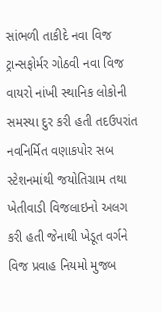સાંભળી તાકીદે નવા વિજ ટ્રાન્સફોર્મર ગોઠવી નવા વિજ વાયરો નાંખી સ્થાનિક લોકોની સમસ્યા દુર કરી હતી તદઉપરાંત નવનિર્મિત વણાકપોર સબ સ્ટેશનમાંથી જયોતિગ્રામ તથા ખેતીવાડી વિજલાઇનો અલગ કરી હતી જેનાથી ખેડૂત વર્ગને વિજ પ્રવાહ નિયમો મુજબ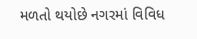મળતો થયોછે નગરમાં વિવિધ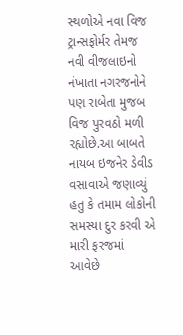સ્થળોએ નવા વિજ ટ્રાન્સફોર્મર તેમજ નવી વીજલાઇનો નંખાતા નગરજનોને પણ રાબેતા મુજબ વિજ પુરવઠો મળી રહ્યોછે.આ બાબતે નાયબ ઇજનેર ડેવીડ વસાવાએ જણાવ્યું હતુ કે તમામ લોકોની સમસ્યા દુર કરવી એ મારી ફરજમાં આવેછે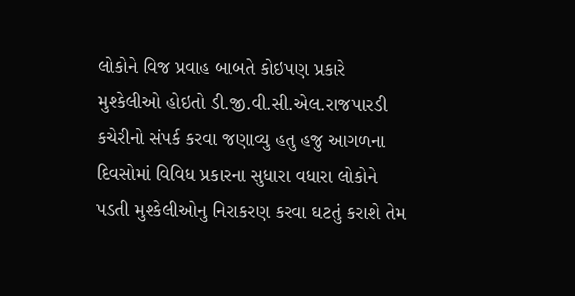લોકોને વિજ પ્રવાહ બાબતે કોઇપણ પ્રકારે મુશ્કેલીઓ હોઇતો ડી.જી.વી.સી.એલ.રાજપારડી કચેરીનો સંપર્ક કરવા જણાવ્યુ હતુ હજુ આગળના દિવસોમાં વિવિધ પ્રકારના સુધારા વધારા લોકોને પડતી મુશ્કેલીઓનુ નિરાકરણ કરવા ઘટતું કરાશે તેમ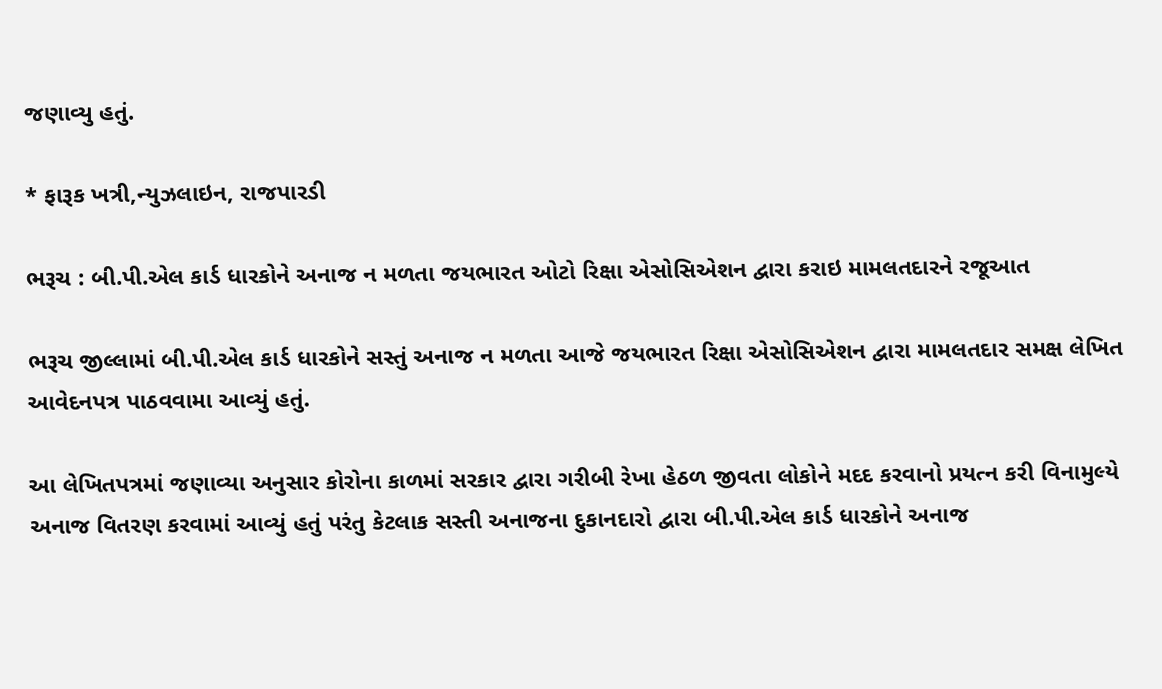જણાવ્યુ હતું.

* ફારૂક ખત્રી,ન્યુઝલાઇન, રાજપારડી

ભરૂચ : બી.પી.એલ કાર્ડ ધારકોને અનાજ ન મળતા જયભારત ઓટો રિક્ષા એસોસિએશન દ્વારા કરાઇ મામલતદારને રજૂઆત

ભરૂચ જીલ્લામાં બી.પી.એલ કાર્ડ ધારકોને સસ્તું અનાજ ન મળતા આજે જયભારત રિક્ષા એસોસિએશન દ્વારા મામલતદાર સમક્ષ લેખિત આવેદનપત્ર પાઠવવામા આવ્યું હતું.

આ લેખિતપત્રમાં જણાવ્યા અનુસાર કોરોના કાળમાં સરકાર દ્વારા ગરીબી રેખા હેઠળ જીવતા લોકોને મદદ કરવાનો પ્રયત્ન કરી વિનામુલ્યે અનાજ વિતરણ કરવામાં આવ્યું હતું પરંતુ કેટલાક સસ્તી અનાજના દુકાનદારો દ્વારા બી.પી.એલ કાર્ડ ધારકોને અનાજ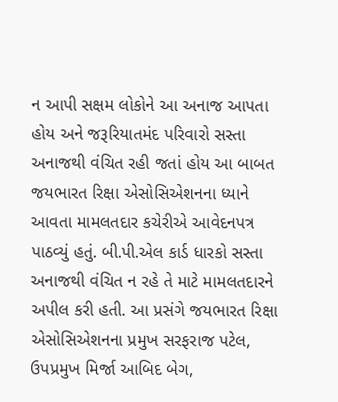ન આપી સક્ષમ લોકોને આ અનાજ આપતા હોય અને જરૂરિયાતમંદ પરિવારો સસ્તા અનાજથી વંચિત રહી જતાં હોય આ બાબત જયભારત રિક્ષા એસોસિએશનના ધ્યાને આવતા મામલતદાર કચેરીએ આવેદનપત્ર પાઠવ્યું હતું. બી.પી.એલ કાર્ડ ધારકો સસ્તા અનાજથી વંચિત ન રહે તે માટે મામલતદારને અપીલ કરી હતી. આ પ્રસંગે જયભારત રિક્ષા એસોસિએશનના પ્રમુખ સરફરાજ પટેલ, ઉપપ્રમુખ મિર્જા આબિદ બેગ,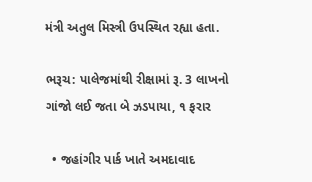મંત્રી અતુલ મિસ્ત્રી ઉપસ્થિત રહ્યા હતા.

ભરૂચ: પાલેજમાંથી રીક્ષામાં રૂ. 3 લાખનો ગાંજો લઈ જતા બે ઝડપાયા, ૧ ફરાર

  • જહાંગીર પાર્ક ખાતે અમદાવાદ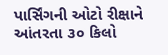પાર્સિંગની ઓટો રીક્ષાને આંતરતા ૩૦ કિલો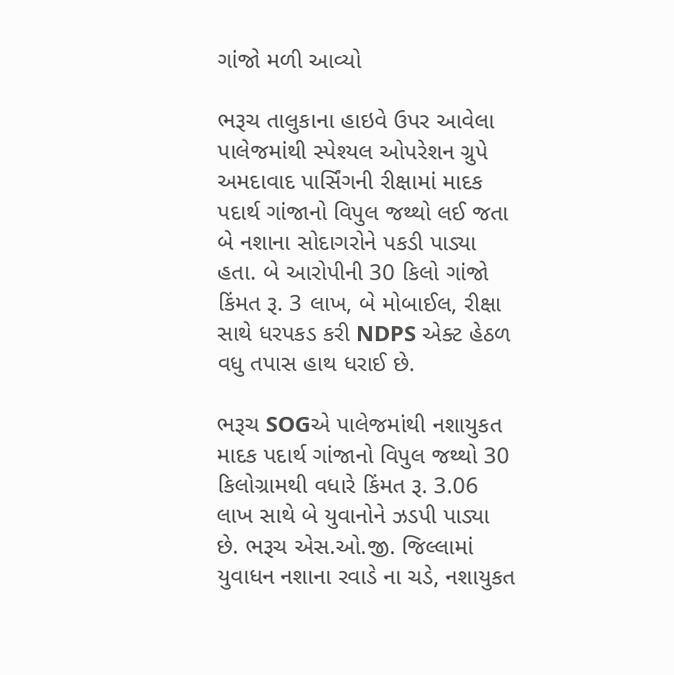ગાંજો મળી આવ્યો

ભરૂચ તાલુકાના હાઇવે ઉપર આવેલા પાલેજમાંથી સ્પેશ્યલ ઓપરેશન ગ્રુપે અમદાવાદ પાર્સિંગની રીક્ષામાં માદક પદાર્થ ગાંજાનો વિપુલ જથ્થો લઈ જતા બે નશાના સોદાગરોને પકડી પાડ્યા હતા. બે આરોપીની 30 કિલો ગાંજો કિંમત રૂ. 3 લાખ, બે મોબાઈલ, રીક્ષા સાથે ધરપકડ કરી NDPS એક્ટ હેઠળ વધુ તપાસ હાથ ધરાઈ છે.

ભરૂચ SOGએ પાલેજમાંથી નશાયુકત માદક પદાર્થ ગાંજાનો વિપુલ જથ્થો 30 કિલોગ્રામથી વધારે કિંમત રૂ. 3.06 લાખ સાથે બે યુવાનોને ઝડપી પાડ્યા છે. ભરૂચ એસ.ઓ.જી. જિલ્લામાં યુવાધન નશાના રવાડે ના ચડે, નશાયુકત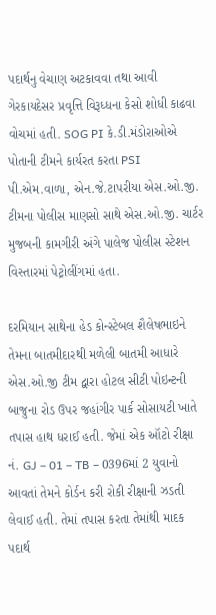પદાર્થનુ વેચાણ અટકાવવા તથા આવી ગેરકાયદેસર પ્રવૃત્તિ વિરૂધ્ધના કેસો શોધી કાઢવા વોચમાં હતી. SOG PI કે.ડી.મંડોરાઓએ પોતાની ટીમને કાર્યરત કરતા PSI પી.એમ.વાળા, એન.જે.ટાપરીયા એસ.ઓ.જી. ટીમના પોલીસ માણસો સાથે એસ.ઓ.જી. ચાર્ટર મુજબની કામગીરી અંગે પાલેજ પોલીસ સ્ટેશન વિસ્તારમાં પેટ્રોલીંગમાં હતા.

દરમિયાન સાથેના હેડ કોન્સ્ટેબલ શૈલેષભાઇને તેમના બાતમીદારથી મળેલી બાતમી આધારે એસ.ઓ.જી ટીમ દ્વારા હોટલ સીટી પોઇન્ટની બાજુના રોડ ઉપર જહાંગીર પાર્ક સોસાયટી ખાતે તપાસ હાથ ધરાઈ હતી. જેમાં એક ઑટો રીક્ષા નં. GJ – 01 – TB – 0396માં 2 યુવાનો આવતાં તેમને કોર્ડન કરી રોકી રીક્ષાની ઝડતી લેવાઈ હતી. તેમાં તપાસ કરતા તેમાંથી માદક પદાર્થ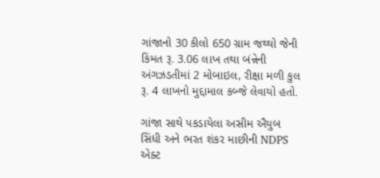ગાંજાનો 30 કીલો 650 ગ્રામ જથ્થો જેની કિંમત રૂ. 3.06 લાખ તથા બંન્નેની અંગઝડતીમાં 2 મોબાઇલ, રીક્ષા મળી કુલ રૂ. 4 લાખનો મુદ્દામાલ કબ્જે લેવાયો હતો.

ગાંજા સાથે પકડાયેલા અસીમ ઐયુબ સિંધી અને ભરત શંકર માછીની NDPS એક્ટ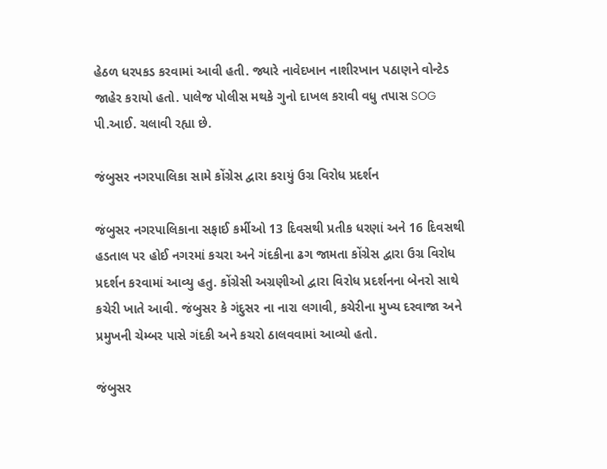હેઠળ ધરપકડ કરવામાં આવી હતી. જ્યારે નાવેદખાન નાશીરખાન પઠાણને વોન્ટેડ જાહેર કરાયો હતો. પાલેજ પોલીસ મથકે ગુનો દાખલ કરાવી વધુ તપાસ SOG પી.આઈ. ચલાવી રહ્યા છે.

જંબુસર નગરપાલિકા સામે કોંગ્રેસ દ્વારા કરાયું ઉગ્ર વિરોધ પ્રદર્શન

જંબુસર નગરપાલિકાના સફાઈ કર્મીઓ 13 દિવસથી પ્રતીક ધરણાં અને 16 દિવસથી હડતાલ પર હોઈ નગરમાં કચરા અને ગંદકીના ઢગ જામતા કોંગ્રેસ દ્વારા ઉગ્ર વિરોધ પ્રદર્શન કરવામાં આવ્યુ હતુ. કોંગ્રેસી અગ્રણીઓ દ્વારા વિરોધ પ્રદર્શનના બેનરો સાથે કચેરી ખાતે આવી. જંબુસર કે ગંદુસર ના નારા લગાવી, કચેરીના મુખ્ય દરવાજા અને પ્રમુખની ચેમ્બર પાસે ગંદકી અને કચરો ઠાલવવામાં આવ્યો હતો.

જંબુસર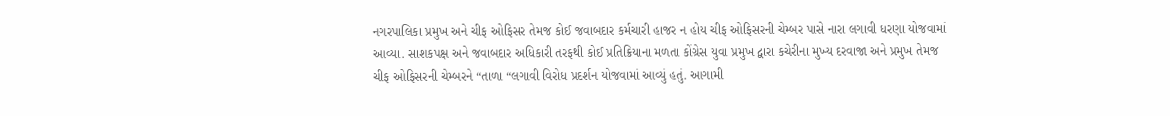નગરપાલિકા પ્રમુખ અને ચીફ ઓફિસર તેમજ કોઈ જવાબદાર કર્મચારી હાજર ન હોય ચીફ ઓફિસરની ચેમ્બર પાસે નારા લગાવી ધરણા યોજવામાં આવ્યા. સાશકપક્ષ અને જવાબદાર અધિકારી તરફથી કોઈ પ્રતિક્રિયાના મળતા કોંગ્રેસ યુવા પ્રમુખ દ્વારા કચેરીના મુખ્ય દરવાજા અને પ્રમુખ તેમજ ચીફ ઓફિસરની ચેમ્બરને “તાળા “લગાવી વિરોધ પ્રદર્શન યોજવામાં આવ્યું હતું. આગામી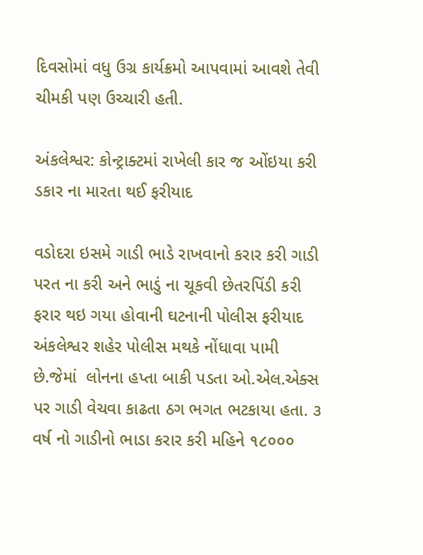દિવસોમાં વધુ ઉગ્ર કાર્યક્રમો આપવામાં આવશે તેવી ચીમકી પણ ઉચ્ચારી હતી.

અંકલેશ્વર: કોન્ટ્રાક્ટમાં રાખેલી કાર જ ઓંઇયા કરી ડકાર ના મારતા થઈ ફરીયાદ

વડોદરા ઇસમે ગાડી ભાડે રાખવાનો કરાર કરી ગાડી પરત ના કરી અને ભાડું ના ચૂકવી છેતરપિંડી કરી ફરાર થઇ ગયા હોવાની ઘટનાની પોલીસ ફરીયાદ અંકલેશ્વર શહેર પોલીસ મથકે નોંધાવા પામી છે.જેમાં  લોનના હપ્તા બાકી પડતા ઓ.એલ.એક્સ પર ગાડી વેચવા કાઢતા ઠગ ભગત ભટકાયા હતા. ૩ વર્ષ નો ગાડીનો ભાડા કરાર કરી મહિને ૧૮૦૦૦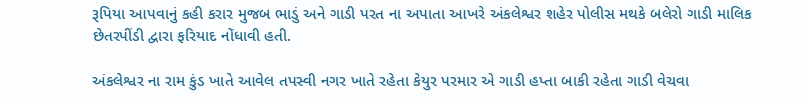રૂપિયા આપવાનું કહી કરાર મુજબ ભાડું અને ગાડી પરત ના અપાતા આખરે અંકલેશ્વર શહેર પોલીસ મથકે બલેરો ગાડી માલિક છેતરપીંડી દ્વારા ફરિયાદ નોંધાવી હતી.

અંકલેશ્વર ના રામ કુંડ ખાતે આવેલ તપસ્વી નગર ખાતે રહેતા કેયુર પરમાર એ ગાડી હપ્તા બાકી રહેતા ગાડી વેચવા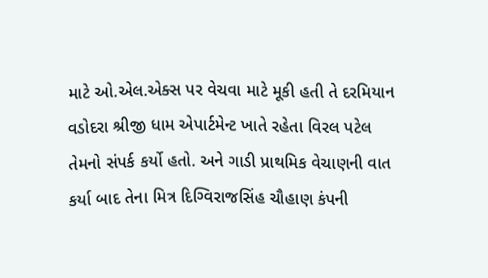માટે ઓ.એલ.એક્સ પર વેચવા માટે મૂકી હતી તે દરમિયાન વડોદરા શ્રીજી ધામ એપાર્ટમેન્ટ ખાતે રહેતા વિરલ પટેલ તેમનો સંપર્ક કર્યો હતો. અને ગાડી પ્રાથમિક વેચાણની વાત કર્યા બાદ તેના મિત્ર દિગ્વિરાજસિંહ ચૌહાણ કંપની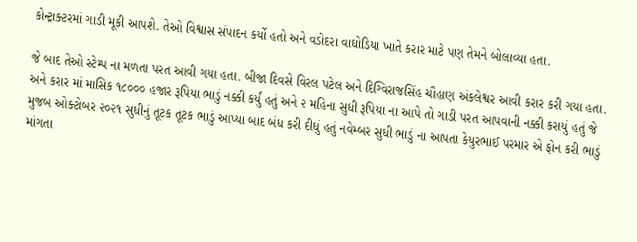કોન્ટ્રાક્ટરમાં ગાડી મૂકી આપશે. તેઓ વિશ્વાસ સંપાદન કર્યો હતો અને વડોદરા વાઘોડિયા ખાતે કરાર માટે પણ તેમને બોલાવ્યા હતા.

જે બાદ તેઓ સ્ટેમ્પ ના મળતા પરત આવી ગયા હતા. બીજા દિવસે વિરલ પટેલ અને દિગ્વિરાજસિંહ ચૌહાણ અંકલેશ્વર આવી કરાર કરી ગયા હતા. અને કરાર માં માસિક ૧૮૦૦૦ હજાર રૂપિયા ભાડું નક્કી કર્યું હતું અને ૨ મહિના સુધી રૂપિયા ના આપે તો ગાડી પરત આપવાની નક્કી કરાયું હતું જે મુજબ ઓક્ટોબર ૨૦૨૧ સુધીનું તૂટક તૂટક ભાડું આપ્યા બાદ બંધ કરી દીધું હતું નવેમ્બર સુધી ભાડું ના આપતા કેયુરભાઈ પરમાર એ ફોન કરી ભાડું માંગતા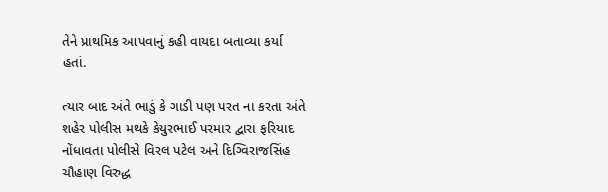તેને પ્રાથમિક આપવાનું કહી વાયદા બતાવ્યા કર્યા હતાં.

ત્યાર બાદ અંતે ભાડું કે ગાડી પણ પરત ના કરતા અંતે શહેર પોલીસ મથકે કેયુરભાઈ પરમાર દ્વારા ફરિયાદ નોંધાવતા પોલીસે વિરલ પટેલ અને દિગ્વિરાજસિંહ ચૌહાણ વિરુદ્ધ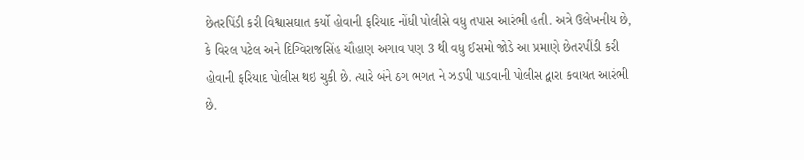છેતરપિંડી કરી વિશ્વાસઘાત કર્યો હોવાની ફરિયાદ નોંધી પોલીસે વધુ તપાસ આરંભી હતી. અત્રે ઉલેખનીય છે, કે વિરલ પટેલ અને દિગ્વિરાજસિંહ ચૌહાણ અગાવ પણ 3 થી વધુ ઈસમો જોડે આ પ્રમાણે છેતરપીંડી કરી હોવાની ફરિયાદ પોલીસ થઇ ચુકી છે. ત્યારે બંને ઠગ ભગત ને ઝડપી પાડવાની પોલીસ દ્વારા કવાયત આરંભી છે.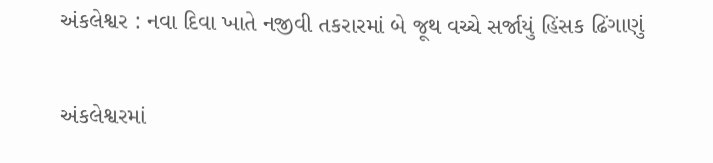અંકલેશ્વર : નવા દિવા ખાતે નજીવી તકરારમાં બે જૂથ વચ્ચે સર્જાયું હિંસક ઢિંગાણું

અંકલેશ્વરમાં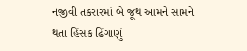નજીવી તકરારમાં બે જૂથ આમને સામને થતા હિંસક ઢિંગાણું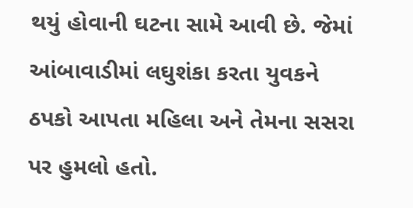થયું હોવાની ઘટના સામે આવી છે. જેમાં આંબાવાડીમાં લઘુશંકા કરતા યુવકને ઠપકો આપતા મહિલા અને તેમના સસરા પર હુમલો હતો.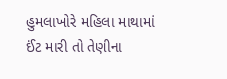હુમલાખોરે મહિલા માથામાં ઈંટ મારી તો તેણીના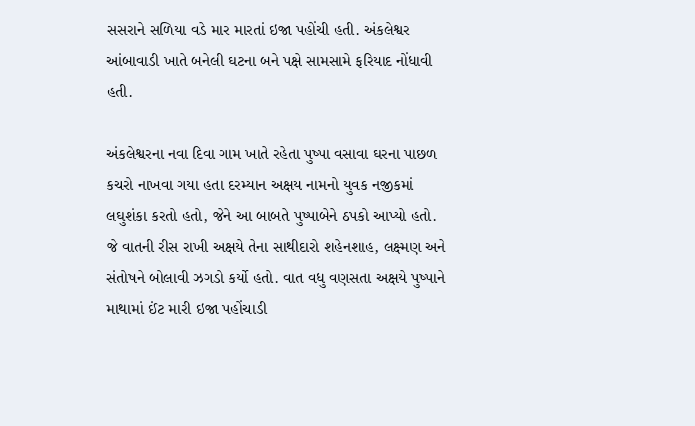સસરાને સળિયા વડે માર મારતાં ઇજા પહોંચી હતી. અંકલેશ્વર આંબાવાડી ખાતે બનેલી ઘટના બને પક્ષે સામસામે ફરિયાદ નોંધાવી હતી.

અંકલેશ્વરના નવા દિવા ગામ ખાતે રહેતા પુષ્પા વસાવા ઘરના પાછળ કચરો નાખવા ગયા હતા દરમ્યાન અક્ષય નામનો યુવક નજીકમાં લઘુશંકા કરતો હતો, જેને આ બાબતે પુષ્પાબેને ઠપકો આપ્યો હતો. જે વાતની રીસ રાખી અક્ષયે તેના સાથીદારો શહેનશાહ, લક્ષ્મણ અને સંતોષને બોલાવી ઝગડો કર્યો હતો. વાત વધુ વણસતા અક્ષયે પુષ્પાને માથામાં ઈંટ મારી ઇજા પહોંચાડી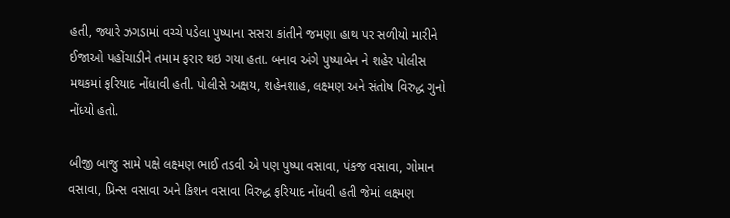હતી, જ્યારે ઝગડામાં વચ્ચે પડેલા પુષ્પાના સસરા કાંતીને જમણા હાથ પર સળીયો મારીને ઈજાઓ પહોંચાડીને તમામ ફરાર થઇ ગયા હતા. બનાવ અંગે પુષ્પાબેન ને શહેર પોલીસ મથકમાં ફરિયાદ નોંધાવી હતી. પોલીસે અક્ષય, શહેનશાહ, લક્ષ્મણ અને સંતોષ વિરુદ્ધ ગુનો નોંધ્યો હતો.

બીજી બાજુ સામે પક્ષે લક્ષ્મણ ભાઈ તડવી એ પણ પુષ્પા વસાવા, પંકજ વસાવા, ગોમાન વસાવા, પ્રિન્સ વસાવા અને કિશન વસાવા વિરુદ્ધ ફરિયાદ નોંધવી હતી જેમાં લક્ષ્મણ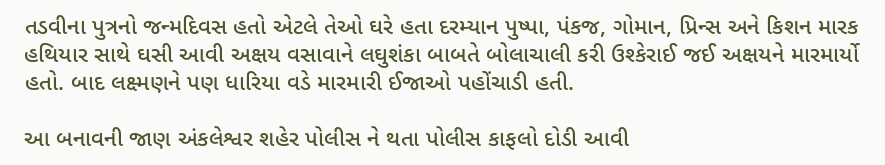તડવીના પુત્રનો જન્મદિવસ હતો એટલે તેઓ ઘરે હતા દરમ્યાન પુષ્પા, પંકજ, ગોમાન, પ્રિન્સ અને કિશન મારક હથિયાર સાથે ઘસી આવી અક્ષય વસાવાને લઘુશંકા બાબતે બોલાચાલી કરી ઉશ્કેરાઈ જઈ અક્ષયને મારમાર્યો હતો. બાદ લક્ષ્મણને પણ ધારિયા વડે મારમારી ઈજાઓ પહોંચાડી હતી.

આ બનાવની જાણ અંકલેશ્વર શહેર પોલીસ ને થતા પોલીસ કાફલો દોડી આવી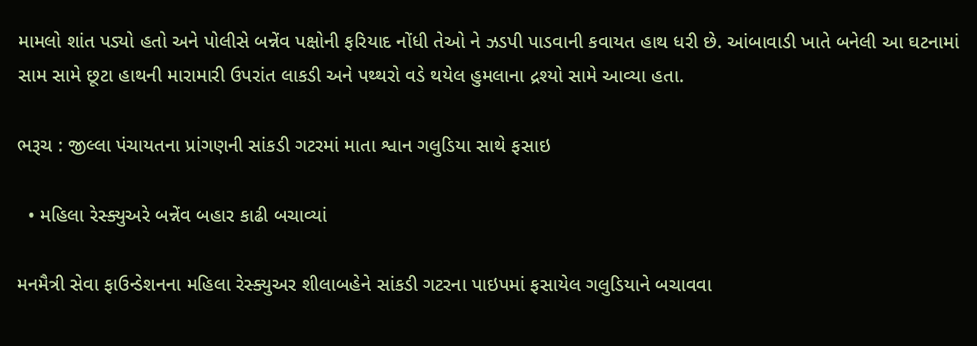મામલો શાંત પડ્યો હતો અને પોલીસે બન્નેંવ પક્ષોની ફરિયાદ નોંધી તેઓ ને ઝડપી પાડવાની કવાયત હાથ ધરી છે. આંબાવાડી ખાતે બનેલી આ ઘટનામાં સામ સામે છૂટા હાથની મારામારી ઉપરાંત લાકડી અને પથ્થરો વડે થયેલ હુમલાના દ્રશ્યો સામે આવ્યા હતા.

ભરૂચ : જીલ્લા પંચાયતના પ્રાંગણની સાંકડી ગટરમાં માતા શ્વાન ગલુડિયા સાથે ફસાઇ

  • મહિલા રેસ્ક્યુઅરે બન્નેંવ બહાર કાઢી બચાવ્યાં

મનમૈત્રી સેવા ફાઉન્ડેશનના મહિલા રેસ્ક્યુઅર શીલાબહેને સાંકડી ગટરના પાઇપમાં ફસાયેલ ગલુડિયાને બચાવવા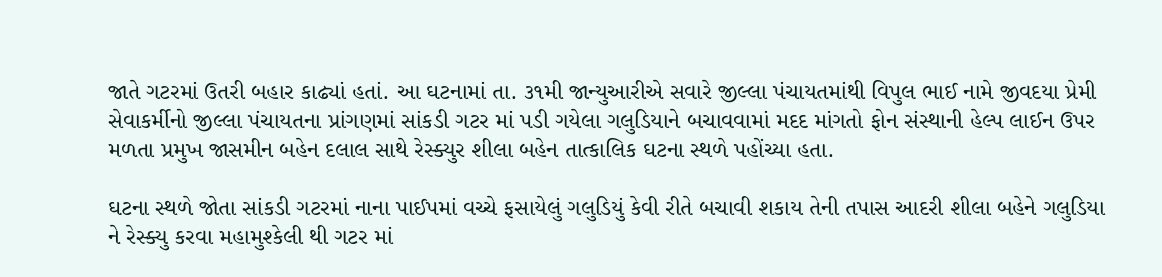જાતે ગટરમાં ઉતરી બહાર કાઢ્યાં હતાં. આ ઘટનામાં તા. ૩૧મી જાન્યુઆરીએ સવારે જીલ્લા પંચાયતમાંથી વિપુલ ભાઈ નામે જીવદયા પ્રેમી સેવાકર્મીનો જીલ્લા પંચાયતના પ્રાંગણમાં સાંકડી ગટર માં પડી ગયેલા ગલુડિયાને બચાવવામાં મદદ માંગતો ફોન સંસ્થાની હેલ્પ લાઈન ઉપર મળતા પ્રમુખ જાસમીન બહેન દલાલ સાથે રેસ્ક્યુર શીલા બહેન તાત્કાલિક ઘટના સ્થળે પહોંચ્યા હતા.

ઘટના સ્થળે જોતા સાંકડી ગટરમાં નાના પાઈપમાં વચ્ચે ફસાયેલું ગલુડિયું કેવી રીતે બચાવી શકાય તેની તપાસ આદરી શીલા બહેને ગલુડિયા ને રેસ્ક્યુ કરવા મહામુશ્કેલી થી ગટર માં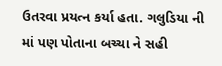ઉતરવા પ્રયત્ન કર્યા હતા. ગલુડિયા ની માં પણ પોતાના બચ્ચા ને સહી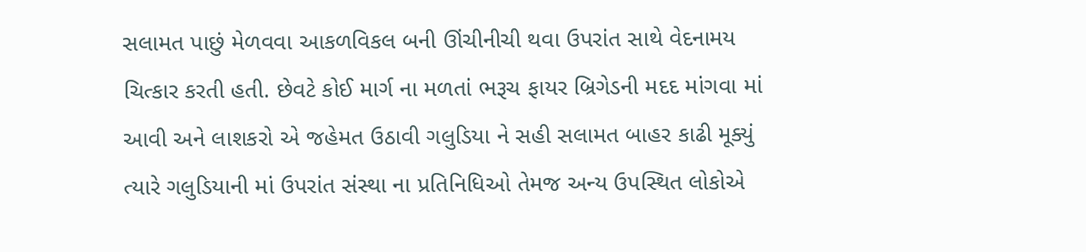સલામત પાછું મેળવવા આકળવિકલ બની ઊંચીનીચી થવા ઉપરાંત સાથે વેદનામય ચિત્કાર કરતી હતી. છેવટે કોઈ માર્ગ ના મળતાં ભરૂચ ફાયર બ્રિગેડની મદદ માંગવા માં આવી અને લાશકરો એ જહેમત ઉઠાવી ગલુડિયા ને સહી સલામત બાહર કાઢી મૂક્યું ત્યારે ગલુડિયાની માં ઉપરાંત સંસ્થા ના પ્રતિનિધિઓ તેમજ અન્ય ઉપસ્થિત લોકોએ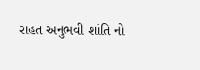રાહત અનુભવી શાંતિ નો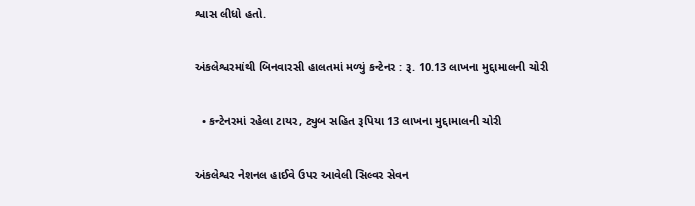શ્વાસ લીધો હતો.

અંકલેશ્વરમાંથી બિનવારસી હાલતમાં મળ્યું કન્ટેનર : રૂ. 10.13 લાખના મુદ્દામાલની ચોરી

  • કન્ટેનરમાં રહેલા ટાયર, ટ્યુબ સહિત રૂપિયા 13 લાખના મુદ્દામાલની ચોરી

અંકલેશ્વર નેશનલ હાઈવે ઉપર આવેલી સિલ્વર સેવન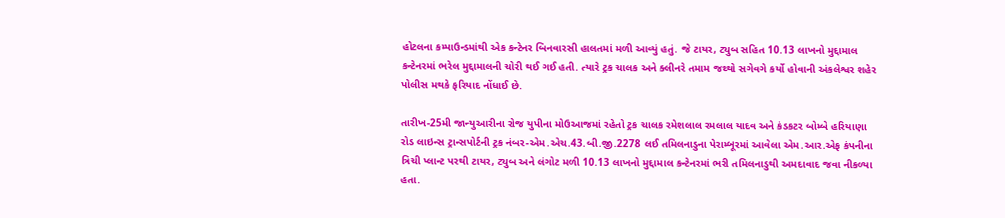હોટલના કમ્પાઉન્ડમાંથી એક કન્ટેનર બિનવારસી હાલતમાં મળી આવ્યું હતું. જે ટાયર, ટ્યુબ સહિત 10.13 લાખનો મુદ્દામાલ કન્ટેનરમાં ભરેલ મુદ્દામાલની ચોરી થઈ ગઈ હતી. ત્યારે ટ્રક ચાલક અને ક્લીનરે તમામ જથ્થો સગેવગે કર્યો હોવાની અંકલેશ્વર શહેર પોલીસ મથકે ફરિયાદ નોંધાઈ છે.

તારીખ-25મી જાન્યુઆરીના રોજ યુપીના મોઉઆજમાં રહેતો ટ્રક ચાલક રમેશલાલ રમલાલ યાદવ અને કંડકટર બોમ્બે હરિયાણા રોડ લાઇન્સ ટ્રાન્સપોર્ટની ટ્રક નંબર-એમ.એચ.43.બી.જી.2278 લઈ તમિલનાડુના પેરામ્બૂરમાં આવેલા એમ.આર.એફ કંપનીના ત્રિચી પ્લાન્ટ પરથી ટાયર, ટ્યુબ અને લંગોટ મળી 10.13 લાખનો મુદ્દામાલ કન્ટેનરમાં ભરી તમિલનાડુથી અમદાવાદ જવા નીકળ્યા હતા.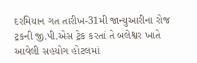દરમિયાન ગત તારીખ-31મી જાન્યુઆરીના રોજ ટ્રકની જી.પી.એસ ટ્રેક કરતાં તે બલેશ્વર ખાતે આવેલી સહયોગ હોટલમાં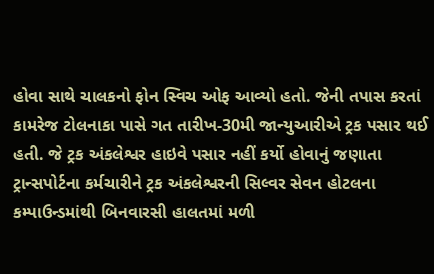હોવા સાથે ચાલકનો ફોન સ્વિચ ઓફ આવ્યો હતો. જેની તપાસ કરતાં કામરેજ ટોલનાકા પાસે ગત તારીખ-30મી જાન્યુઆરીએ ટ્રક પસાર થઈ હતી. જે ટ્રક અંકલેશ્વર હાઇવે પસાર નહીં કર્યો હોવાનું જણાતા ટ્રાન્સપોર્ટના કર્મચારીને ટ્રક અંકલેશ્વરની સિલ્વર સેવન હોટલના કમ્પાઉન્ડમાંથી બિનવારસી હાલતમાં મળી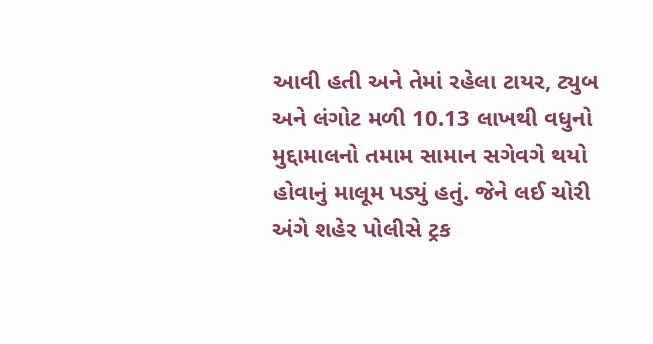આવી હતી અને તેમાં રહેલા ટાયર, ટ્યુબ અને લંગોટ મળી 10.13 લાખથી વધુનો મુદ્દામાલનો તમામ સામાન સગેવગે થયો હોવાનું માલૂમ પડ્યું હતું. જેને લઈ ચોરી અંગે શહેર પોલીસે ટ્રક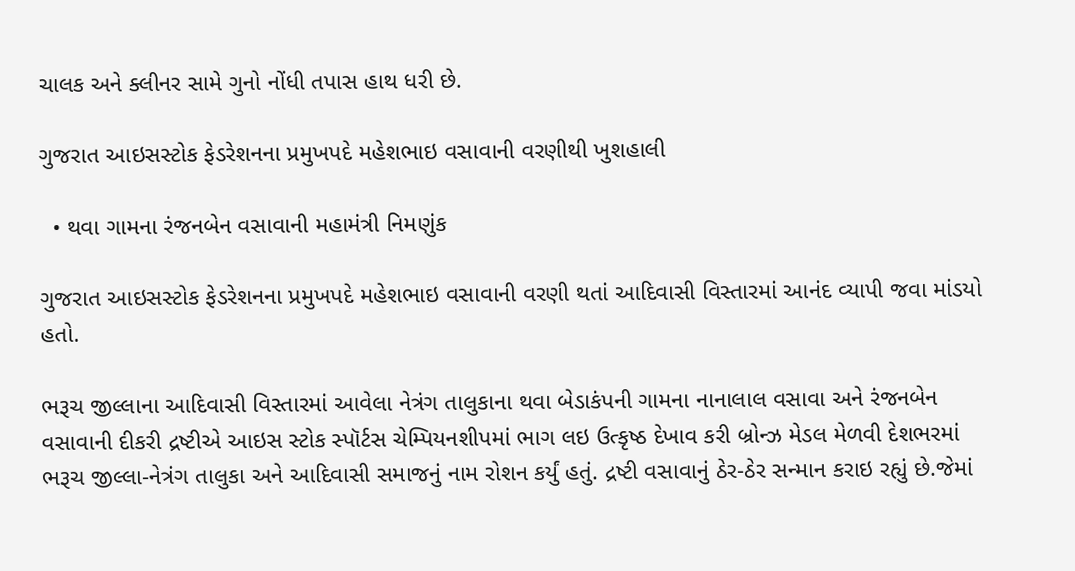ચાલક અને ક્લીનર સામે ગુનો નોંધી તપાસ હાથ ધરી છે.

ગુજરાત આઇસસ્ટોક ફેડરેશનના પ્રમુખપદે મહેશભાઇ વસાવાની વરણીથી ખુશહાલી

  • થવા ગામના રંજનબેન વસાવાની મહામંત્રી નિમણુંક

ગુજરાત આઇસસ્ટોક ફેડરેશનના પ્રમુખપદે મહેશભાઇ વસાવાની વરણી થતાં આદિવાસી વિસ્તારમાં આનંદ વ્યાપી જવા માંડયો હતો.

ભરૂચ જીલ્લાના આદિવાસી વિસ્તારમાં આવેલા નેત્રંગ તાલુકાના થવા બેડાકંપની ગામના નાનાલાલ વસાવા અને રંજનબેન વસાવાની દીકરી દ્રષ્ટીએ આઇસ સ્ટોક સ્પૉર્ટસ ચેમ્પિયનશીપમાં ભાગ લઇ ઉત્કૃષ્ઠ દેખાવ કરી બ્રોન્ઝ મેડલ મેળવી દેશભરમાં ભરૂચ જીલ્લા-નેત્રંગ તાલુકા અને આદિવાસી સમાજનું નામ રોશન કર્યું હતું. દ્રષ્ટી વસાવાનું ઠેર-ઠેર સન્માન કરાઇ રહ્યું છે.જેમાં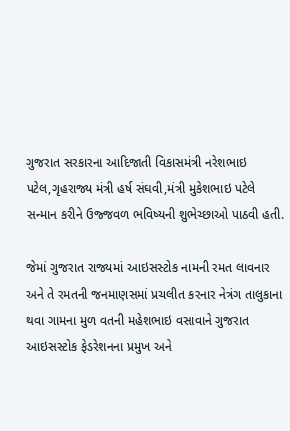ગુજરાત સરકારના આદિજાતી વિકાસમંત્રી નરેશભાઇ પટેલ,ગૃહરાજ્ય મંત્રી હર્ષ સંઘવી,મંત્રી મુકેશભાઇ પટેલે સન્માન કરીને ઉજ્જવળ ભવિષ્યની શુભેચ્છાઓ પાઠવી હતી.

જેમાં ગુજરાત રાજ્યમાં આઇસસ્ટોક નામની રમત લાવનાર અને તે રમતની જનમાણસમાં પ્રચલીત કરનાર નેત્રંગ તાલુકાના થવા ગામના મુળ વતની મહેશભાઇ વસાવાને ગુજરાત આઇસસ્ટોક ફેડરેશનના પ્રમુખ અને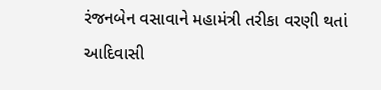રંજનબેન વસાવાને મહામંત્રી તરીકા વરણી થતાં આદિવાસી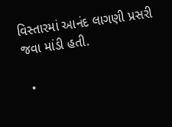વિસ્તારમાં આનંદ લાગણી પ્રસરી જવા માંડી હતી.

  •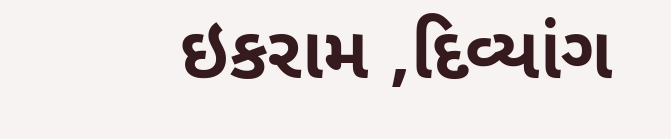ઇકરામ ,દિવ્યાંગ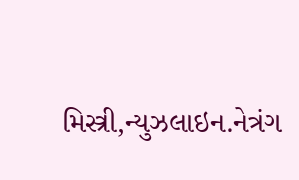મિસ્ત્રી,ન્યુઝલાઇન.નેત્રંગ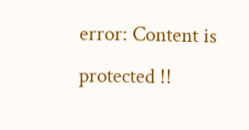error: Content is protected !!